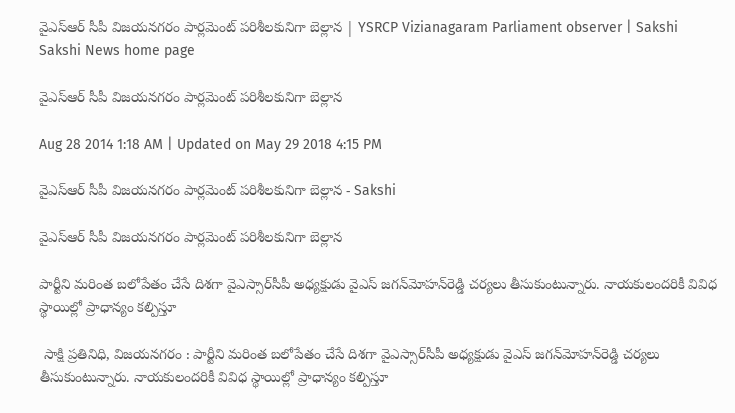వైఎస్‌ఆర్ సీపీ విజయనగరం పార్లమెంట్ పరిశీలకునిగా బెల్లాన | YSRCP Vizianagaram Parliament observer | Sakshi
Sakshi News home page

వైఎస్‌ఆర్ సీపీ విజయనగరం పార్లమెంట్ పరిశీలకునిగా బెల్లాన

Aug 28 2014 1:18 AM | Updated on May 29 2018 4:15 PM

వైఎస్‌ఆర్ సీపీ విజయనగరం పార్లమెంట్ పరిశీలకునిగా బెల్లాన - Sakshi

వైఎస్‌ఆర్ సీపీ విజయనగరం పార్లమెంట్ పరిశీలకునిగా బెల్లాన

పార్టీని మరింత బలోపేతం చేసే దిశగా వైఎస్సార్‌సీపీ అధ్యక్షుడు వైఎస్ జగన్‌మోహన్‌రెడ్డి చర్యలు తీసుకుంటున్నారు. నాయకులందరికీ వివిధ స్థాయిల్లో ప్రాధాన్యం కల్పిస్తూ

 సాక్షి ప్రతినిధి, విజయనగరం : పార్టీని మరింత బలోపేతం చేసే దిశగా వైఎస్సార్‌సీపీ అధ్యక్షుడు వైఎస్ జగన్‌మోహన్‌రెడ్డి చర్యలు తీసుకుంటున్నారు. నాయకులందరికీ వివిధ స్థాయిల్లో ప్రాధాన్యం కల్పిస్తూ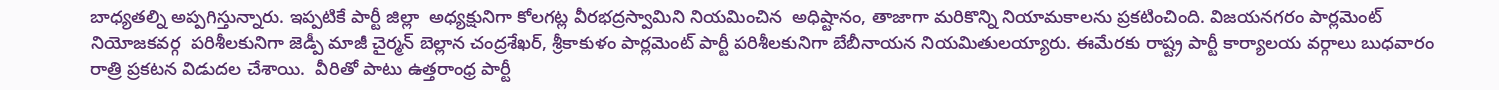బాధ్యతల్ని అప్పగిస్తున్నారు. ఇప్పటికే పార్టీ జిల్లా  అధ్యక్షునిగా కోలగట్ల వీరభద్రస్వామిని నియమించిన  అధిష్టానం, తాజాగా మరికొన్ని నియామకాలను ప్రకటించింది. విజయనగరం పార్లమెంట్ నియోజకవర్గ  పరిశీలకునిగా జెడ్పీ మాజీ చైర్మన్ బెల్లాన చంద్రశేఖర్, శ్రీకాకుళం పార్లమెంట్ పార్టీ పరిశీలకునిగా బేబీనాయన నియమితులయ్యారు. ఈమేరకు రాష్ట్ర పార్టీ కార్యాలయ వర్గాలు బుధవారం రాత్రి ప్రకటన విడుదల చేశాయి.  వీరితో పాటు ఉత్తరాంధ్ర పార్టీ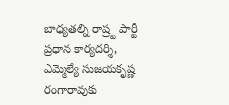బాధ్యతల్ని రాష్ర్ట పార్టీ ప్రధాన కార్యదర్శి, ఎమ్మెల్యే సుజయకృష్ణ రంగారావుకు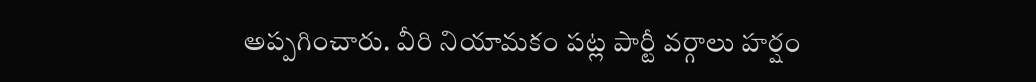అప్పగించారు. వీరి నియామకం పట్ల పార్టీ వర్గాలు హర్షం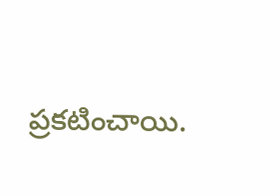ప్రకటించాయి.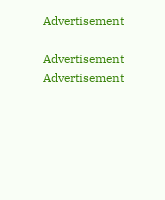Advertisement

Advertisement
Advertisement